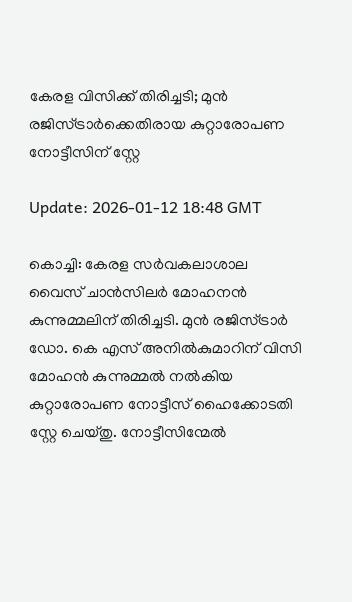കേരള വിസിക്ക് തിരിച്ചടി; മുന്‍ രജിസ്ട്രാര്‍ക്കെതിരായ കുറ്റാരോപണ നോട്ടീസിന് സ്റ്റേ

Update: 2026-01-12 18:48 GMT

കൊച്ചി: കേരള സര്‍വകലാശാല വൈസ് ചാന്‍സിലര്‍ മോഹനന്‍ കുന്നുമ്മലിന് തിരിച്ചടി. മുന്‍ രജിസ്ട്രാര്‍ ഡോ. കെ എസ് അനില്‍കുമാറിന് വിസി മോഹന്‍ കുന്നുമ്മല്‍ നല്‍കിയ കുറ്റാരോപണ നോട്ടീസ് ഹൈക്കോടതി സ്റ്റേ ചെയ്തു. നോട്ടീസിന്മേല്‍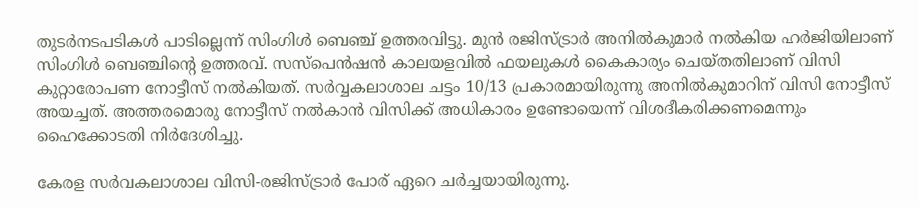തുടര്‍നടപടികള്‍ പാടില്ലെന്ന് സിംഗിള്‍ ബെഞ്ച് ഉത്തരവിട്ടു. മുന്‍ രജിസ്ട്രാര്‍ അനില്‍കുമാര്‍ നല്‍കിയ ഹര്‍ജിയിലാണ് സിംഗിള്‍ ബെഞ്ചിന്റെ ഉത്തരവ്. സസ്‌പെന്‍ഷന്‍ കാലയളവില്‍ ഫയലുകള്‍ കൈകാര്യം ചെയ്തതിലാണ് വിസി കുറ്റാരോപണ നോട്ടീസ് നല്‍കിയത്. സര്‍വ്വകലാശാല ചട്ടം 10/13 പ്രകാരമായിരുന്നു അനില്‍കുമാറിന് വിസി നോട്ടീസ് അയച്ചത്. അത്തരമൊരു നോട്ടീസ് നല്‍കാന്‍ വിസിക്ക് അധികാരം ഉണ്ടോയെന്ന് വിശദീകരിക്കണമെന്നും ഹൈക്കോടതി നിര്‍ദേശിച്ചു.

കേരള സര്‍വകലാശാല വിസി-രജിസ്ട്രാര്‍ പോര് ഏറെ ചര്‍ച്ചയായിരുന്നു.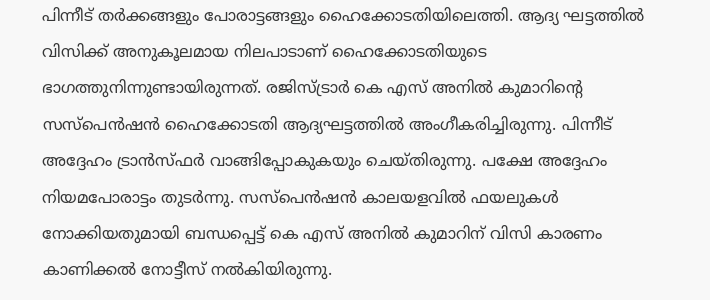പിന്നീട് തര്‍ക്കങ്ങളും പോരാട്ടങ്ങളും ഹൈക്കോടതിയിലെത്തി. ആദ്യ ഘട്ടത്തില്‍ വിസിക്ക് അനുകൂലമായ നിലപാടാണ് ഹൈക്കോടതിയുടെ ഭാഗത്തുനിന്നുണ്ടായിരുന്നത്. രജിസ്ട്രാര്‍ കെ എസ് അനില്‍ കുമാറിന്റെ സസ്പെന്‍ഷന്‍ ഹൈക്കോടതി ആദ്യഘട്ടത്തില്‍ അംഗീകരിച്ചിരുന്നു. പിന്നീട് അദ്ദേഹം ട്രാന്‍സ്ഫര്‍ വാങ്ങിപ്പോകുകയും ചെയ്തിരുന്നു. പക്ഷേ അദ്ദേഹം നിയമപോരാട്ടം തുടര്‍ന്നു. സസ്പെന്‍ഷന്‍ കാലയളവില്‍ ഫയലുകള്‍ നോക്കിയതുമായി ബന്ധപ്പെട്ട് കെ എസ് അനില്‍ കുമാറിന് വിസി കാരണം കാണിക്കല്‍ നോട്ടീസ് നല്‍കിയിരുന്നു.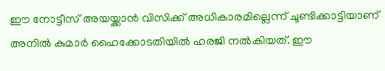ഈ നോട്ടീസ് അയയ്ക്കാന്‍ വിസിക്ക് അധികാരമില്ലെന്ന് ചൂണ്ടിക്കാട്ടിയാണ് അനില്‍ കുമാര്‍ ഹൈക്കോടതിയില്‍ ഹരജി നല്‍കിയത്. ഈ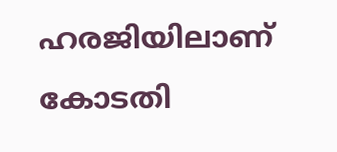ഹരജിയിലാണ് കോടതി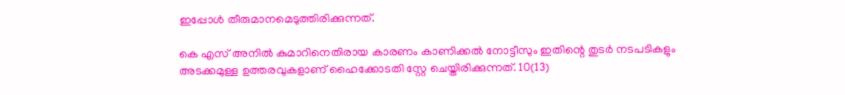ഇപ്പോള്‍ തീരുമാനമെടുത്തിരിക്കുന്നത്.

കെ എസ് അനില്‍ കുമാറിനെതിരായ കാരണം കാണിക്കല്‍ നോട്ടീസും ഇതിന്റെ തുടര്‍ നടപടികളും അടക്കമുള്ള ഉത്തരവുകളാണ് ഹൈക്കോടതി സ്റ്റേ ചെയ്തിരിക്കുന്നത്. 10(13)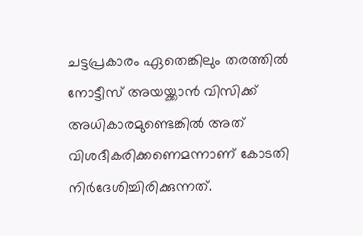ചട്ടപ്രകാരം ഏതെങ്കിലും തരത്തില്‍ നോട്ടീസ് അയയ്ക്കാന്‍ വിസിക്ക് അധികാരമുണ്ടെങ്കില്‍ അത് വിശദീകരിക്കണെമന്നാണ് കോടതി നിര്‍ദേശിച്ചിരിക്കുന്നത്.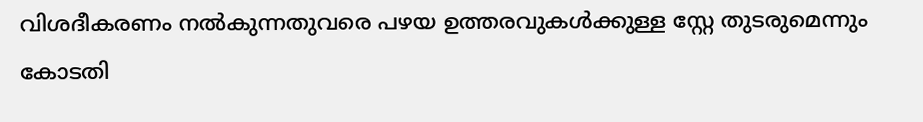വിശദീകരണം നല്‍കുന്നതുവരെ പഴയ ഉത്തരവുകള്‍ക്കുള്ള സ്റ്റേ തുടരുമെന്നും കോടതി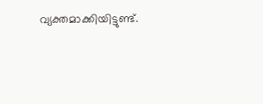വ്യക്തമാക്കിയിട്ടുണ്ട്.